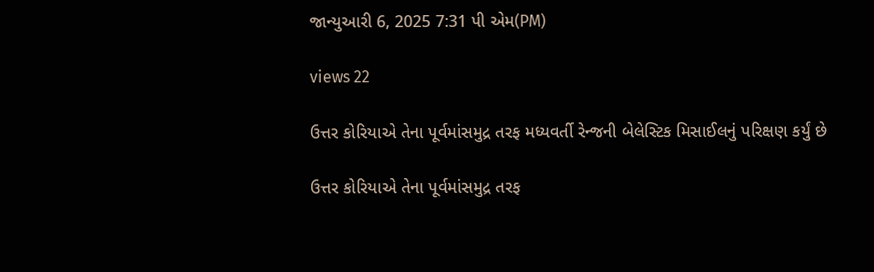જાન્યુઆરી 6, 2025 7:31 પી એમ(PM)

views 22

ઉત્તર કોરિયાએ તેના પૂર્વમાંસમુદ્ર તરફ મધ્યવર્તી રેન્જની બેલેસ્ટિક મિસાઈલનું પરિક્ષણ કર્યું છે

ઉત્તર કોરિયાએ તેના પૂર્વમાંસમુદ્ર તરફ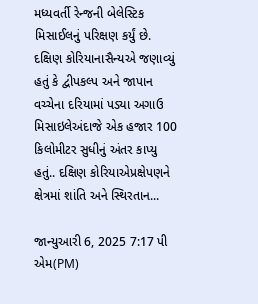મધ્યવર્તી રેન્જની બેલેસ્ટિક મિસાઈલનું પરિક્ષણ કર્યું છે. દક્ષિણ કોરિયાનાસૈન્યએ જણાવ્યું હતું કે દ્વીપકલ્પ અને જાપાન વચ્ચેના દરિયામાં પડ્યા અગાઉ  મિસાઇલેઅંદાજે એક હજાર 100 કિલોમીટર સુધીનું અંતર કાપ્યુ હતું.. દક્ષિણ કોરિયાએપ્રક્ષેપણને ક્ષેત્રમાં શાંતિ અને સ્થિરતાન...

જાન્યુઆરી 6, 2025 7:17 પી એમ(PM)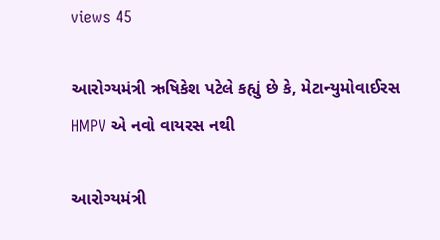views 45

આરોગ્યમંત્રી ઋષિકેશ પટેલે કહ્યું છે કે, મેટાન્યુમોવાઈરસ HMPV એ નવો વાયરસ નથી

આરોગ્યમંત્રી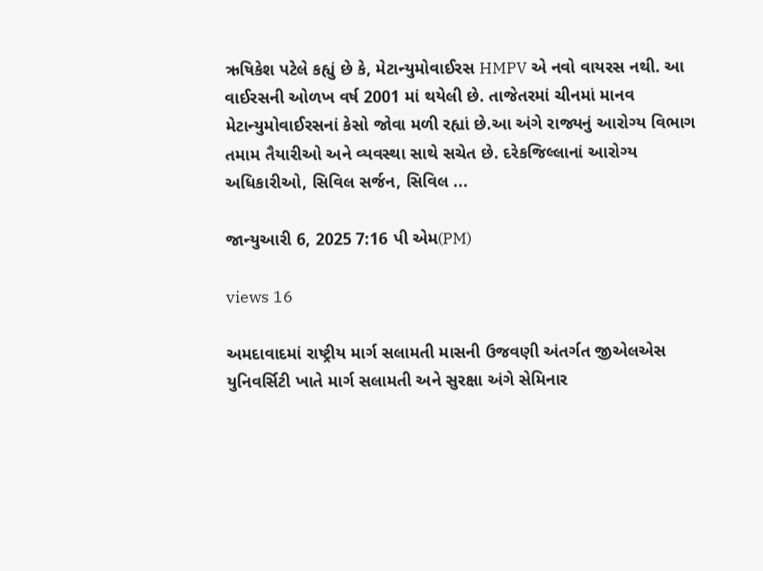ઋષિકેશ પટેલે કહ્યું છે કે, મેટાન્યુમોવાઈરસ HMPV એ નવો વાયરસ નથી. આ વાઈરસની ઓળખ વર્ષ 2001 માં થયેલી છે. તાજેતરમાં ચીનમાં માનવ મેટાન્યુમોવાઈરસનાં કેસો જોવા મળી રહ્યાં છે.આ અંગે રાજ્યનું આરોગ્ય વિભાગ તમામ તૈયારીઓ અને વ્યવસ્થા સાથે સચેત છે. દરેકજિલ્લાનાં આરોગ્ય અધિકારીઓ, સિવિલ સર્જન, સિવિલ ...

જાન્યુઆરી 6, 2025 7:16 પી એમ(PM)

views 16

અમદાવાદમાં રાષ્ટ્રીય માર્ગ સલામતી માસની ઉજવણી અંતર્ગત જીએલએસ યુનિવર્સિટી ખાતે માર્ગ સલામતી અને સુરક્ષા અંગે સેમિનાર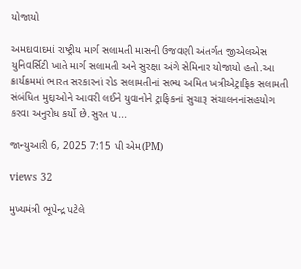યોજાયો

અમદાવાદમાં રાષ્ટ્રીય માર્ગ સલામતી માસની ઉજવણી અંતર્ગત જીએલએસ યુનિવર્સિટી ખાતે માર્ગ સલામતી અને સુરક્ષા અંગે સેમિનાર યોજાયો હતો.આ ક્રાર્યક્રમમાં ભારત સરકારનાં રોડ સલામતીનાં સભ્ય અમિત ખત્રીએટ્રાફિક સલામતી સંબંધિત મુદ્દાઓને આવરી લઈને યુવાનોને ટ્રાફિકનાં સુચારૂ સંચાલનનાંસહયોગ કરવા અનુરોધ કર્યો છે.સુરત પ...

જાન્યુઆરી 6, 2025 7:15 પી એમ(PM)

views 32

મુખ્યમંત્રી ભૂપેન્દ્ર પટેલે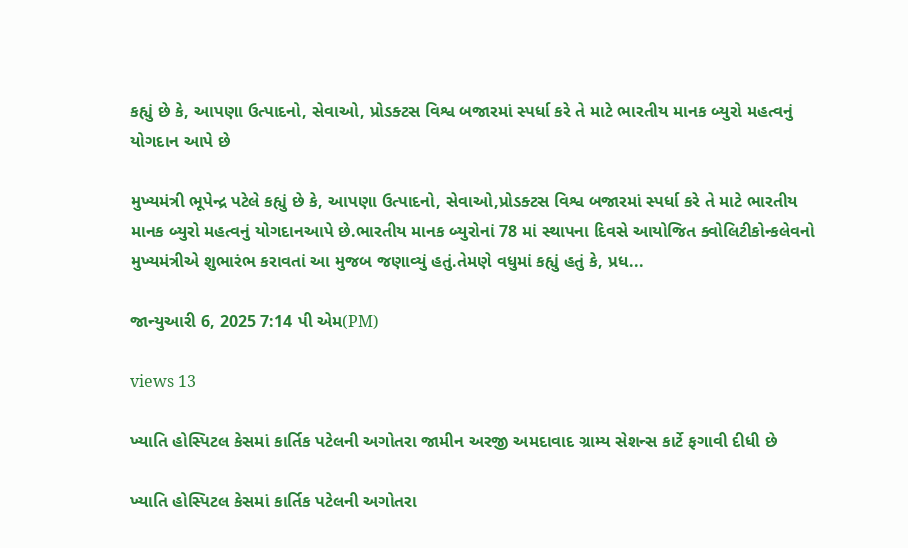કહ્યું છે કે, આપણા ઉત્પાદનો, સેવાઓ, પ્રોડક્ટસ વિશ્વ બજારમાં સ્પર્ધા કરે તે માટે ભારતીય માનક બ્યુરો મહત્વનું યોગદાન આપે છે

મુખ્યમંત્રી ભૂપેન્દ્ર પટેલે કહ્યું છે કે, આપણા ઉત્પાદનો, સેવાઓ,પ્રોડક્ટસ વિશ્વ બજારમાં સ્પર્ધા કરે તે માટે ભારતીય માનક બ્યુરો મહત્વનું યોગદાનઆપે છે.ભારતીય માનક બ્યુરોનાં 78 માં સ્થાપના દિવસે આયોજિત ક્વોલિટીકોન્કલેવનો મુખ્યમંત્રીએ શુભારંભ કરાવતાં આ મુજબ જણાવ્યું હતું.તેમણે વધુમાં કહ્યું હતું કે, પ્રધ...

જાન્યુઆરી 6, 2025 7:14 પી એમ(PM)

views 13

ખ્યાતિ હોસ્પિટલ કેસમાં કાર્તિક પટેલની અગોતરા જામીન અરજી અમદાવાદ ગ્રામ્ય સેશન્સ કાર્ટે ફગાવી દીધી છે

ખ્યાતિ હોસ્પિટલ કેસમાં કાર્તિક પટેલની અગોતરા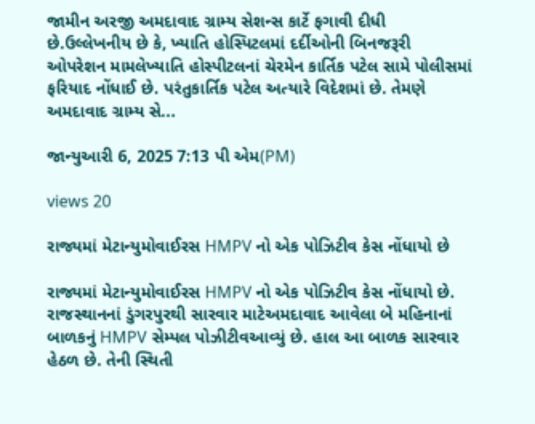જામીન અરજી અમદાવાદ ગ્રામ્ય સેશન્સ કાર્ટે ફગાવી દીધી છે.ઉલ્લેખનીય છે કે, ખ્યાતિ હોસ્પિટલમાં દર્દીઓની બિનજરૂરી ઓપરેશન મામલેખ્યાતિ હોસ્પીટલનાં ચેરમેન કાર્તિક પટેલ સામે પોલીસમાં ફરિયાદ નોંધાઈ છે. પરંતુકાર્તિક પટેલ અત્યારે વિદેશમાં છે. તેમણે અમદાવાદ ગ્રામ્ય સે...

જાન્યુઆરી 6, 2025 7:13 પી એમ(PM)

views 20

રાજ્યમાં મેટાન્યુમોવાઈરસ HMPV નો એક પોઝિટીવ કેસ નોંધાયો છે

રાજ્યમાં મેટાન્યુમોવાઈરસ HMPV નો એક પોઝિટીવ કેસ નોંધાયો છે. રાજસ્થાનનાં ડુંગરપુરથી સારવાર માટેઅમદાવાદ આવેલા બે મહિનાનાં બાળકનું HMPV સેમ્પલ પોઝીટીવઆવ્યું છે. હાલ આ બાળક સારવાર હેઠળ છે. તેની સ્થિતી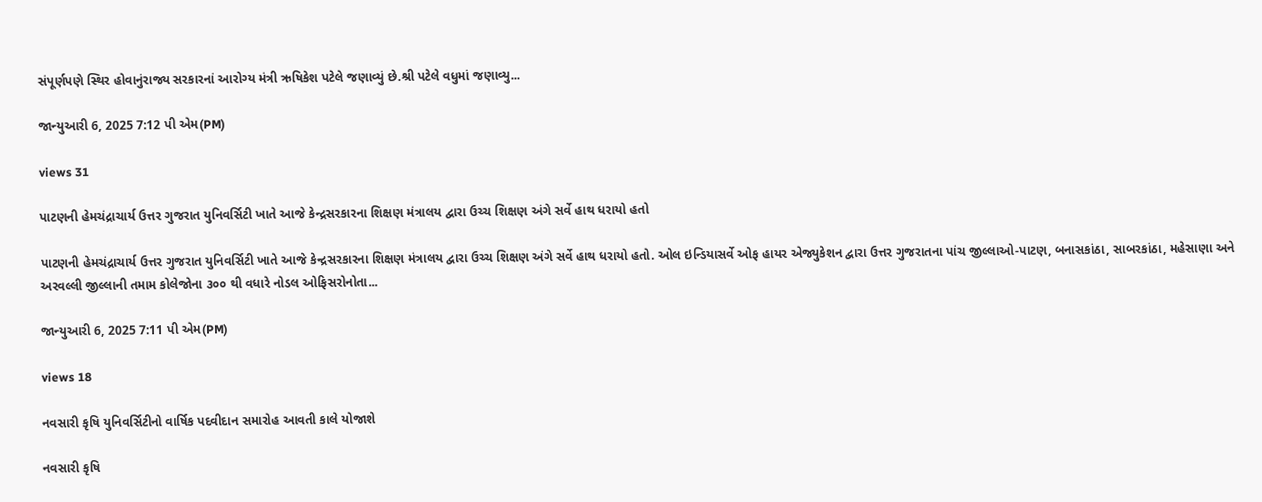સંપૂર્ણપણે સ્થિર હોવાનુંરાજ્ય સરકારનાં આરોગ્ય મંત્રી ઋષિકેશ પટેલે જણાવ્યું છે.શ્રી પટેલે વધુમાં જણાવ્યુ...

જાન્યુઆરી 6, 2025 7:12 પી એમ(PM)

views 31

પાટણની હેમચંદ્રાચાર્ય ઉત્તર ગુજરાત યુનિવર્સિટી ખાતે આજે કેન્દ્રસરકારના શિક્ષણ મંત્રાલય દ્વારા ઉચ્ચ શિક્ષણ અંગે સર્વે હાથ ધરાયો હતો

પાટણની હેમચંદ્રાચાર્ય ઉત્તર ગુજરાત યુનિવર્સિટી ખાતે આજે કેન્દ્રસરકારના શિક્ષણ મંત્રાલય દ્વારા ઉચ્ચ શિક્ષણ અંગે સર્વે હાથ ધરાયો હતો. ઓલ ઇન્ડિયાસર્વે ઓફ હાયર એજ્યુકેશન દ્વારા ઉત્તર ગુજરાતના પાંચ જીલ્લાઓ-પાટણ, બનાસકાંઠા, સાબરકાંઠા, મહેસાણા અને અરવલ્લી જીલ્લાની તમામ કોલેજોના ૩૦૦ થી વધારે નોડલ ઓફિસરોનોતા...

જાન્યુઆરી 6, 2025 7:11 પી એમ(PM)

views 18

નવસારી કૃષિ યુનિવર્સિટીનો વાર્ષિક પદવીદાન સમારોહ આવતી કાલે યોજાશે

નવસારી કૃષિ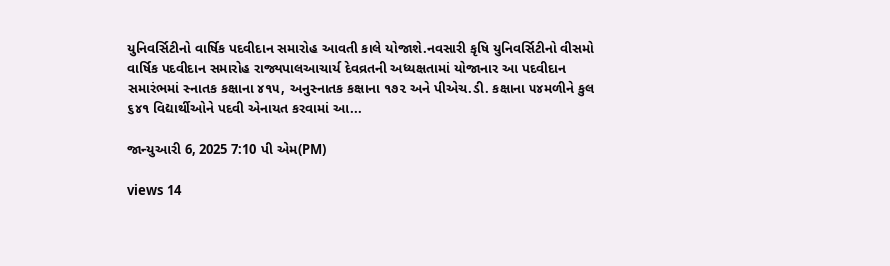યુનિવર્સિટીનો વાર્ષિક પદવીદાન સમારોહ આવતી કાલે યોજાશે.નવસારી કૃષિ યુનિવર્સિટીનો વીસમો વાર્ષિક પદવીદાન સમારોહ રાજ્યપાલઆચાર્ય દેવવ્રતની અધ્યક્ષતામાં યોજાનાર આ પદવીદાન સમારંભમાં સ્નાતક કક્ષાના ૪૧૫, અનુસ્નાતક કક્ષાના ૧૭૨ અને પીએચ.ડી. કક્ષાના ૫૪મળીને કુલ ૬૪૧ વિદ્યાર્થીઓને પદવી એનાયત કરવામાં આ...

જાન્યુઆરી 6, 2025 7:10 પી એમ(PM)

views 14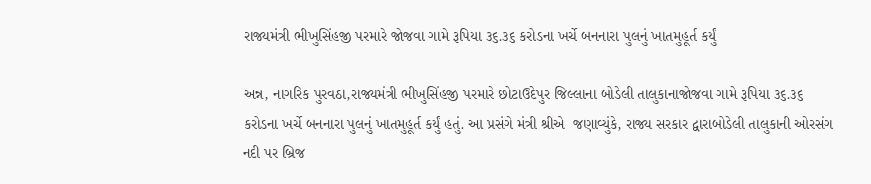રાજ્યમંત્રી ભીખુસિંહજી પરમારે જોજવા ગામે રૂપિયા ૩૬.૩૬ કરોડના ખર્ચે બનનારા પુલનું ખાતમુહૂર્ત કર્યું

અન્ન, નાગરિક પુરવઠા,રાજ્યમંત્રી ભીખુસિંહજી પરમારે છોટાઉદેપુર જિલ્લાના બોડેલી તાલુકાનાજોજવા ગામે રૂપિયા ૩૬.૩૬ કરોડના ખર્ચે બનનારા પુલનું ખાતમુહૂર્ત કર્યું હતું. આ પ્રસંગે મંત્રી શ્રીએ  જણાવ્યુંકે, રાજ્ય સરકાર દ્વારાબોડેલી તાલુકાની ઓરસંગ નદી પર બ્રિજ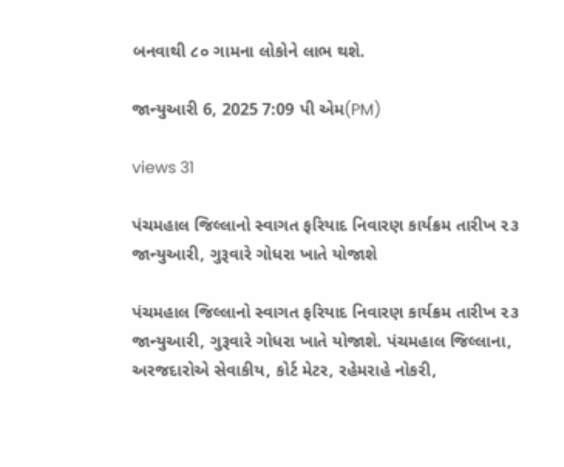બનવાથી ૮૦ ગામના લોકોને લાભ થશે.

જાન્યુઆરી 6, 2025 7:09 પી એમ(PM)

views 31

પંચમહાલ જિલ્લાનો સ્વાગત ફરિયાદ નિવારણ કાર્યક્રમ તારીખ ૨૩ જાન્યુઆરી, ગુરૂવારે ગોધરા ખાતે યોજાશે

પંચમહાલ જિલ્લાનો સ્વાગત ફરિયાદ નિવારણ કાર્યક્રમ તારીખ ૨૩ જાન્યુઆરી, ગુરૂવારે ગોધરા ખાતે યોજાશે. પંચમહાલ જિલ્લાના, અરજદારોએ સેવાકીય, કોર્ટ મેટર, રહેમરાહે નોકરી,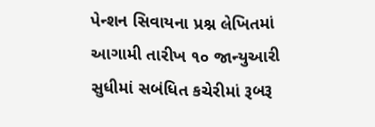પેન્શન સિવાયના પ્રશ્ન લેખિતમાં આગામી તારીખ ૧૦ જાન્યુઆરી સુધીમાં સબંધિત કચેરીમાં રૂબરૂ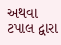અથવા ટપાલ દ્વારા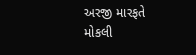અરજી મારફતે મોકલી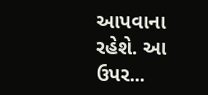આપવાના રહેશે. આ ઉપર...